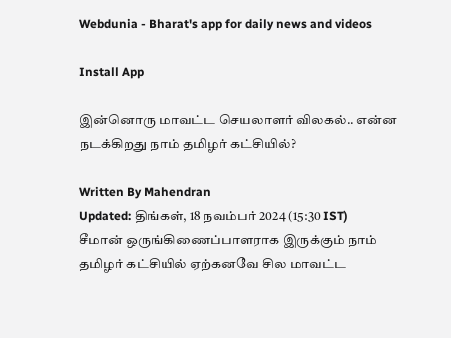Webdunia - Bharat's app for daily news and videos

Install App

இன்னொரு மாவட்ட செயலாளர் விலகல்.. என்ன நடக்கிறது நாம் தமிழர் கட்சியில்?

Written By Mahendran
Updated: திங்கள், 18 நவம்பர் 2024 (15:30 IST)
சீமான் ஒருங்கிணைப்பாளராக இருக்கும் நாம் தமிழர் கட்சியில் ஏற்கனவே சில மாவட்ட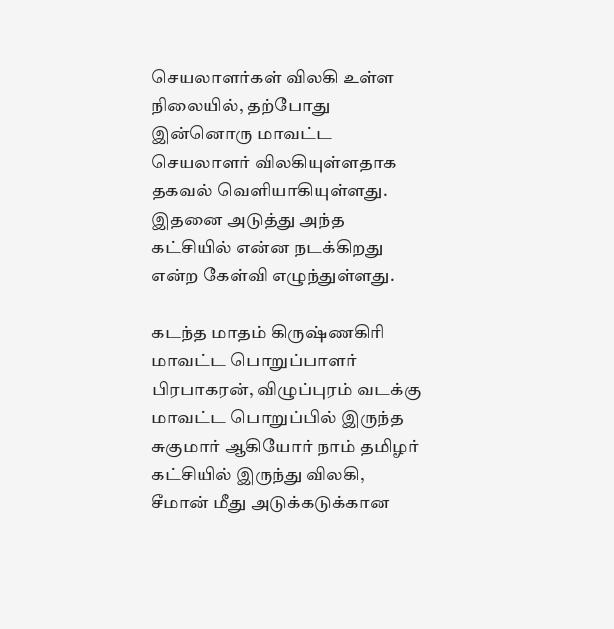செயலாளர்கள் விலகி உள்ள நிலையில், தற்போது இன்னொரு மாவட்ட செயலாளர் விலகியுள்ளதாக தகவல் வெளியாகியுள்ளது. இதனை அடுத்து அந்த கட்சியில் என்ன நடக்கிறது என்ற கேள்வி எழுந்துள்ளது.

கடந்த மாதம் கிருஷ்ணகிரி மாவட்ட பொறுப்பாளர் பிரபாகரன், விழுப்புரம் வடக்கு மாவட்ட பொறுப்பில் இருந்த சுகுமார் ஆகியோர் நாம் தமிழர் கட்சியில் இருந்து விலகி, சீமான் மீது அடுக்கடுக்கான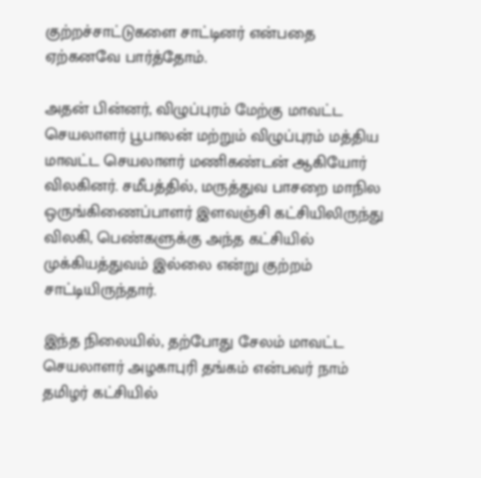குற்றச்சாட்டுகளை சாட்டினர் என்பதை ஏற்கனவே பார்த்தோம்.

அதன் பின்னர், விழுப்புரம் மேற்கு மாவட்ட செயலாளர் பூபாலன் மற்றும் விழுப்புரம் மத்திய மாவட்ட செயலாளர் மணிகண்டன் ஆகியோர் விலகினர். சமீபத்தில், மருத்துவ பாசறை மாநில ஒருங்கிணைப்பாளர் இளவஞ்சி கட்சியிலிருந்து விலகி, பெண்களுக்கு அந்த கட்சியில் முக்கியத்துவம் இல்லை என்று குற்றம் சாட்டியிருந்தார்.

இந்த நிலையில், தற்போது சேலம் மாவட்ட செயலாளர் அழகாபுரி தங்கம் என்பவர் நாம் தமிழர் கட்சியில்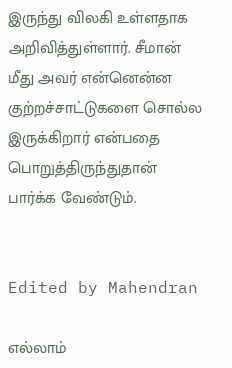இருந்து விலகி உள்ளதாக அறிவித்துள்ளார். சீமான் மீது அவர் என்னென்ன குற்றச்சாட்டுகளை சொல்ல இருக்கிறார் என்பதை பொறுத்திருந்துதான் பார்க்க வேண்டும்.


Edited by Mahendran

எல்லாம்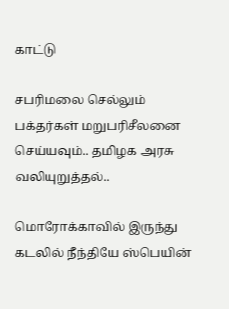காட்டு

சபரிமலை செல்லும் பக்தர்கள் மறுபரிசீலனை செய்யவும்.. தமிழக அரசு வலியுறுத்தல்..

மொரோக்காவில் இருந்து கடலில் நீந்தியே ஸ்பெயின்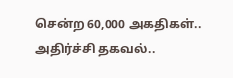சென்ற 60,000 அகதிகள்.. அதிர்ச்சி தகவல்..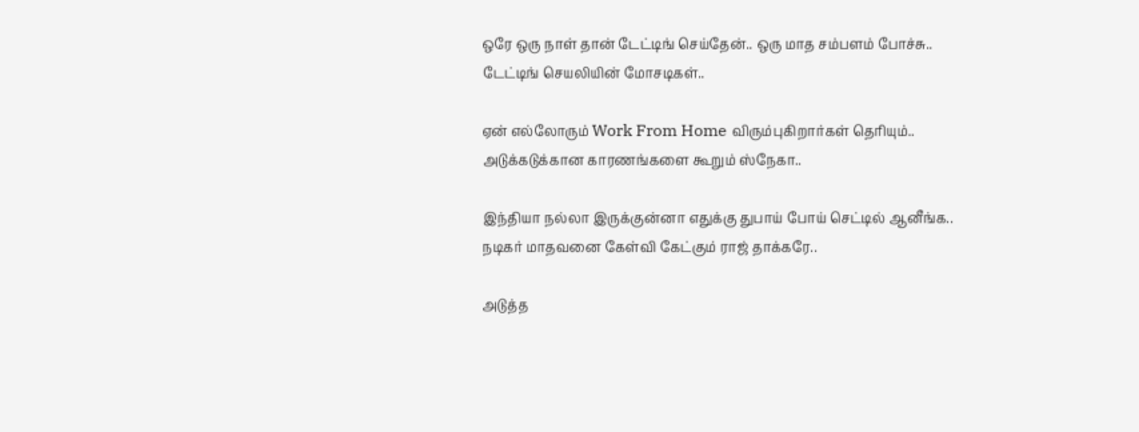ஒரே ஒரு நாள் தான் டேட்டிங் செய்தேன்.. ஒரு மாத சம்பளம் போச்சு.. டேட்டிங் செயலியின் மோசடிகள்..

ஏன் எல்லோரும் Work From Home விரும்புகிறார்கள் தெரியும்.. அடுக்கடுக்கான காரணங்களை கூறும் ஸ்நேகா..

இந்தியா நல்லா இருக்குன்னா எதுக்கு துபாய் போய் செட்டில் ஆனீங்க.. நடிகர் மாதவனை கேள்வி கேட்கும் ராஜ் தாக்கரே..

அடுத்த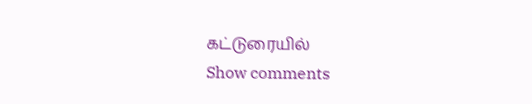கட்டுரையில்
Show comments